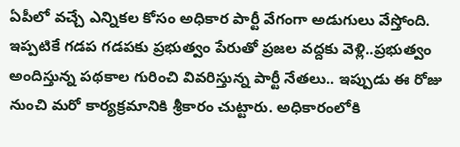ఏపీలో వచ్చే ఎన్నికల కోసం అధికార పార్టీ వేగంగా అడుగులు వేస్తోంది. ఇప్పటికే గడప గడపకు ప్రభుత్వం పేరుతో ప్రజల వద్దకు వెళ్లి..ప్రభుత్వం అందిస్తున్న పథకాల గురించి వివరిస్తున్న పార్టీ నేతలు.. ఇప్పుడు ఈ రోజు నుంచి మరో కార్యక్రమానికి శ్రీకారం చుట్టారు. అధికారంలోకి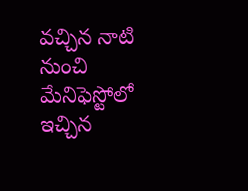వచ్చిన నాటి నుంచి మేనిఫెస్టోలో ఇచ్చిన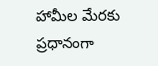హామీల మేరకు ప్రధానంగా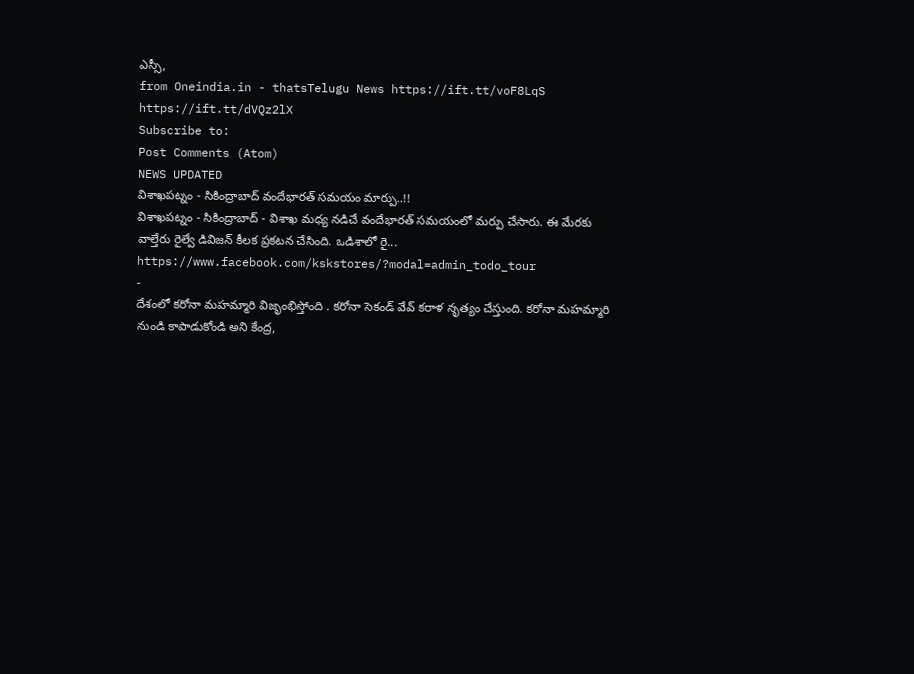ఎస్సీ,
from Oneindia.in - thatsTelugu News https://ift.tt/voF8LqS
https://ift.tt/dVQz2lX
Subscribe to:
Post Comments (Atom)
NEWS UPDATED
విశాఖపట్నం - సికింద్రాబాద్ వందేభారత్ సమయం మార్పు..!!
విశాఖపట్నం - సికింద్రాబాద్ - విశాఖ మధ్య నడిచే వందేభారత్ సమయంలో మర్పు చేసారు. ఈ మేరకు వాల్తేరు రైల్వే డివిజన్ కీలక ప్రకటన చేసింది. ఒడిశాలో రై...
https://www.facebook.com/kskstores/?modal=admin_todo_tour
-
దేశంలో కరోనా మహమ్మారి విజృంభిస్తోంది . కరోనా సెకండ్ వేవ్ కరాళ నృత్యం చేస్తుంది. కరోనా మహమ్మారి నుండి కాపాడుకోండి అని కేంద్ర,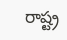రాష్ట్ర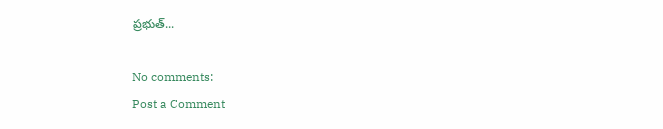ప్రభుత్...

No comments:
Post a Comment